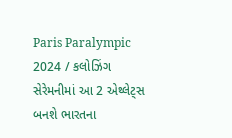Paris Paralympic 2024 / કલોઝિંગ સેરેમનીમાં આ 2 એથ્લેટ્સ બનશે ભારતના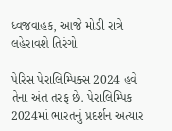ધ્વજવાહક, આજે મોડી રાત્રે લહેરાવશે તિરંગો

પેરિસ પેરાલિમ્પિક્સ 2024 હવે તેના અંત તરફ છે. પેરાલિમ્પિક 2024માં ભારતનું પ્રદર્શન અત્યાર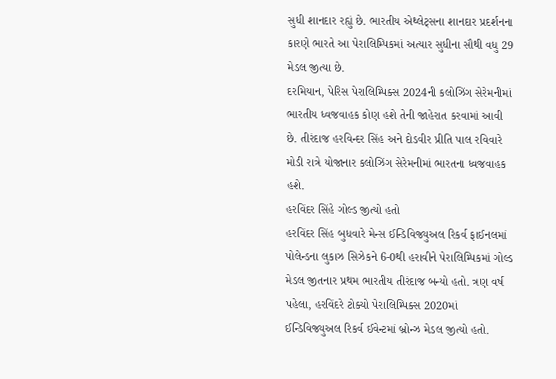સુધી શાનદાર રહ્યું છે. ભારતીય એથ્લેટ્સના શાનદાર પ્રદર્શનના કારણે ભારતે આ પેરાલિમ્પિકમાં અત્યાર સુધીના સૌથી વધુ 29 મેડલ જીત્યા છે.
દરમિયાન, પેરિસ પેરાલિમ્પિક્સ 2024ની કલોઝિંગ સેરેમનીમાં ભારતીય ધ્વજવાહક કોણ હશે તેની જાહેરાત કરવામાં આવી છે. તીરંદાજ હરવિન્દર સિંહ અને દોડવીર પ્રીતિ પાલ રવિવારે મોડી રાત્રે યોજાનાર કલોઝિંગ સેરેમનીમાં ભારતના ધ્વજવાહક હશે.
હરવિંદર સિંહે ગોલ્ડ જીત્યો હતો
હરવિંદર સિંહ બુધવારે મેન્સ ઈન્ડિવિજ્યુઅલ રિકર્વ ફાઈનલમાં પોલેન્ડના લુકાઝ સિઝેકને 6-0થી હરાવીને પેરાલિમ્પિકમાં ગોલ્ડ મેડલ જીતનાર પ્રથમ ભારતીય તીરંદાજ બન્યો હતો. ત્રણ વર્ષ પહેલા, હરવિંદરે ટોક્યો પેરાલિમ્પિક્સ 2020માં ઈન્ડિવિજ્યુઅલ રિકર્વ ઈવેન્ટમાં બ્રોન્ઝ મેડલ જીત્યો હતો.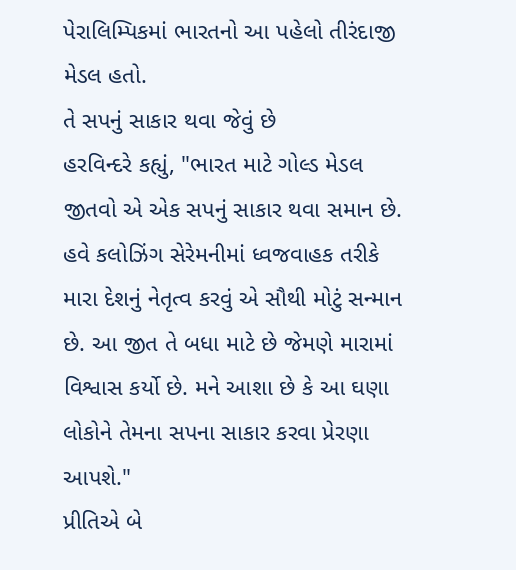પેરાલિમ્પિકમાં ભારતનો આ પહેલો તીરંદાજી મેડલ હતો.
તે સપનું સાકાર થવા જેવું છે
હરવિન્દરે કહ્યું, "ભારત માટે ગોલ્ડ મેડલ જીતવો એ એક સપનું સાકાર થવા સમાન છે. હવે કલોઝિંગ સેરેમનીમાં ધ્વજવાહક તરીકે મારા દેશનું નેતૃત્વ કરવું એ સૌથી મોટું સન્માન છે. આ જીત તે બધા માટે છે જેમણે મારામાં વિશ્વાસ કર્યો છે. મને આશા છે કે આ ઘણા લોકોને તેમના સપના સાકાર કરવા પ્રેરણા આપશે."
પ્રીતિએ બે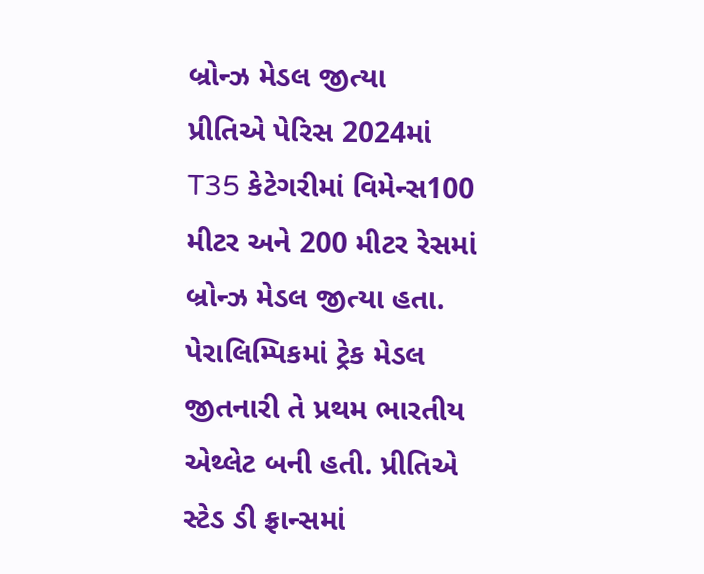બ્રોન્ઝ મેડલ જીત્યા
પ્રીતિએ પેરિસ 2024માં T35 કેટેગરીમાં વિમેન્સ100 મીટર અને 200 મીટર રેસમાં બ્રોન્ઝ મેડલ જીત્યા હતા. પેરાલિમ્પિકમાં ટ્રેક મેડલ જીતનારી તે પ્રથમ ભારતીય એથ્લેટ બની હતી. પ્રીતિએ સ્ટેડ ડી ફ્રાન્સમાં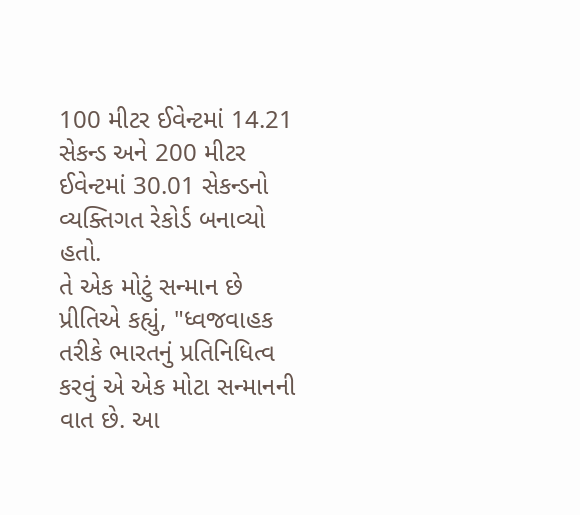100 મીટર ઈવેન્ટમાં 14.21 સેકન્ડ અને 200 મીટર ઈવેન્ટમાં 30.01 સેકન્ડનો વ્યક્તિગત રેકોર્ડ બનાવ્યો હતો.
તે એક મોટું સન્માન છે
પ્રીતિએ કહ્યું, "ધ્વજવાહક તરીકે ભારતનું પ્રતિનિધિત્વ કરવું એ એક મોટા સન્માનની વાત છે. આ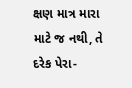ક્ષણ માત્ર મારા માટે જ નથી, તે દરેક પેરા-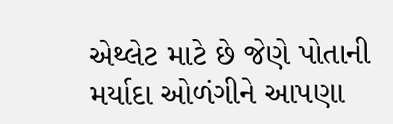એથ્લેટ માટે છે જેણે પોતાની મર્યાદા ઓળંગીને આપણા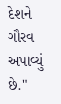દેશને ગૌરવ અપાવ્યું છે."